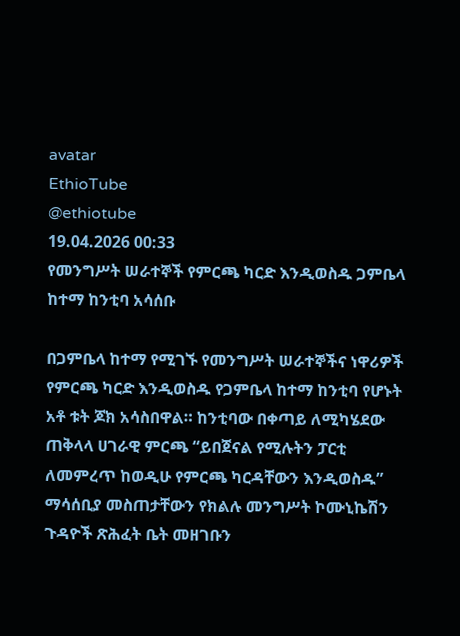avatar
EthioTube
@ethiotube
19.04.2026 00:33
የመንግሥት ሠራተኞች የምርጫ ካርድ እንዲወስዱ ጋምቤላ ከተማ ከንቲባ አሳሰቡ

በጋምቤላ ከተማ የሚገኙ የመንግሥት ሠራተኞችና ነዋሪዎች የምርጫ ካርድ እንዲወስዱ የጋምቤላ ከተማ ከንቲባ የሆኑት አቶ ቱት ጆክ አሳስበዋል። ከንቲባው በቀጣይ ለሚካሄደው ጠቅላላ ሀገራዊ ምርጫ “ይበጀናል የሚሉትን ፓርቲ ለመምረጥ ከወዲሁ የምርጫ ካርዳቸውን እንዲወስዱ” ማሳሰቢያ መስጠታቸውን የክልሉ መንግሥት ኮሙኒኬሽን ጉዳዮች ጽሕፈት ቤት መዘገቡን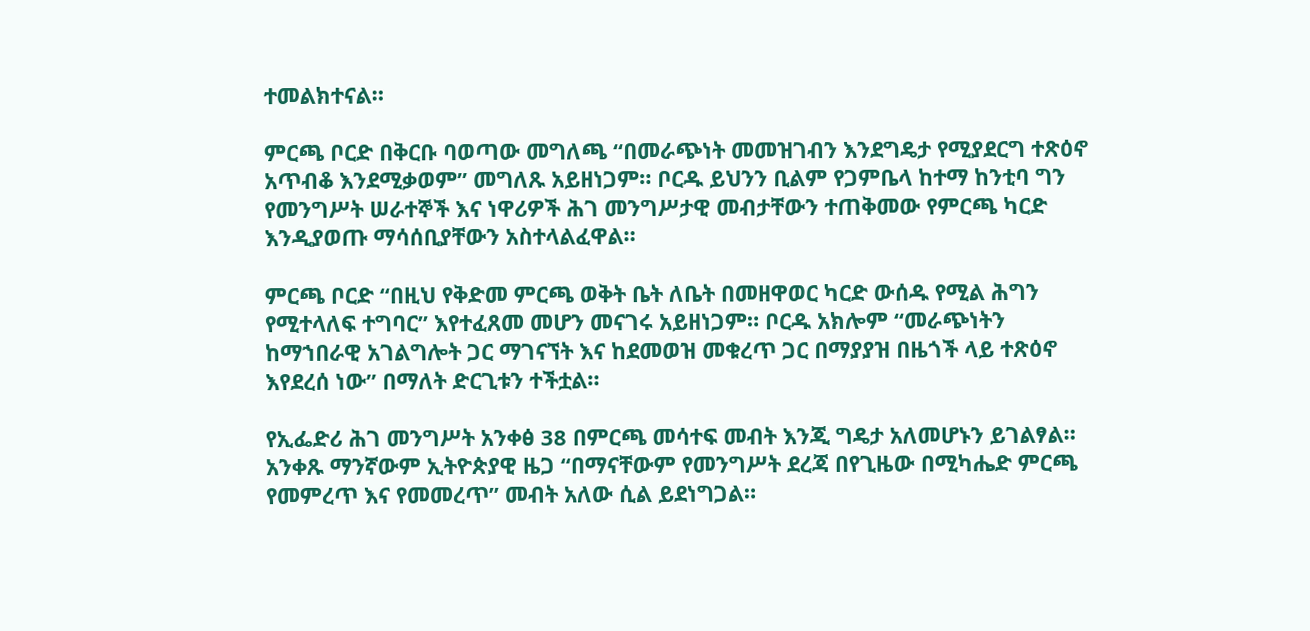ተመልክተናል።

ምርጫ ቦርድ በቅርቡ ባወጣው መግለጫ “በመራጭነት መመዝገብን እንደግዴታ የሚያደርግ ተጽዕኖ አጥብቆ እንደሚቃወም” መግለጹ አይዘነጋም። ቦርዱ ይህንን ቢልም የጋምቤላ ከተማ ከንቲባ ግን የመንግሥት ሠራተኞች እና ነዋሪዎች ሕገ መንግሥታዊ መብታቸውን ተጠቅመው የምርጫ ካርድ እንዲያወጡ ማሳሰቢያቸውን አስተላልፈዋል።

ምርጫ ቦርድ “በዚህ የቅድመ ምርጫ ወቅት ቤት ለቤት በመዘዋወር ካርድ ውሰዱ የሚል ሕግን የሚተላለፍ ተግባር” እየተፈጸመ መሆን መናገሩ አይዘነጋም። ቦርዱ አክሎም “መራጭነትን ከማኀበራዊ አገልግሎት ጋር ማገናኘት እና ከደመወዝ መቁረጥ ጋር በማያያዝ በዜጎች ላይ ተጽዕኖ እየደረሰ ነው” በማለት ድርጊቱን ተችቷል።

የኢፌድሪ ሕገ መንግሥት አንቀፅ 38 በምርጫ መሳተፍ መብት እንጂ ግዴታ አለመሆኑን ይገልፃል። አንቀጹ ማንኛውም ኢትዮጵያዊ ዜጋ “በማናቸውም የመንግሥት ደረጃ በየጊዜው በሚካሔድ ምርጫ የመምረጥ እና የመመረጥ” መብት አለው ሲል ይደነግጋል።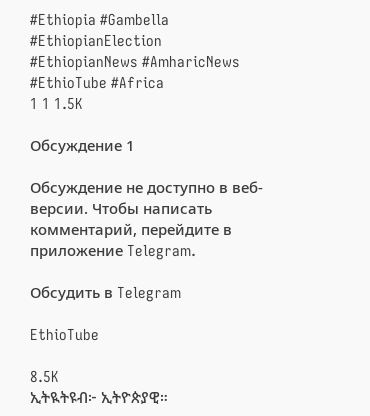#Ethiopia #Gambella #EthiopianElection #EthiopianNews #AmharicNews #EthioTube #Africa
1 1 1.5K

Обсуждение 1

Обсуждение не доступно в веб-версии. Чтобы написать комментарий, перейдите в приложение Telegram.

Обсудить в Telegram

EthioTube

8.5K
ኢትዪትዩብ፦ ኢትዮጵያዊ።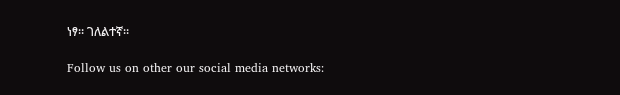ነፃ። ገለልተኛ።

Follow us on other our social media networks: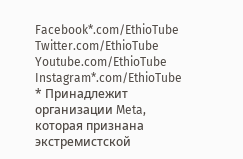Facebook*.com/EthioTube
Twitter.com/EthioTube
Youtube.com/EthioTube
Instagram*.com/EthioTube
* Принадлежит организации Meta, которая признана экстремистской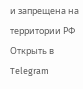и запрещена на территории РФ
Открыть в Telegram